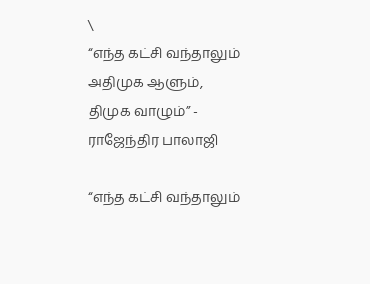\
“எந்த கட்சி வந்தாலும் அதிமுக ஆளும், திமுக வாழும்” - ராஜேந்திர பாலாஜி

“எந்த கட்சி வந்தாலும்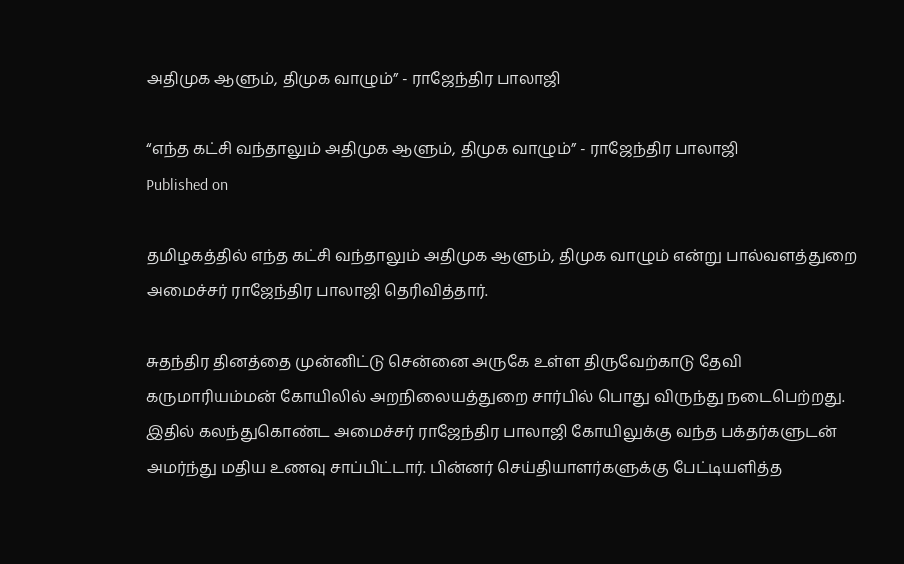அதிமுக ஆளும், திமுக வாழும்” - ராஜேந்திர பாலாஜி

“எந்த கட்சி வந்தாலும் அதிமுக ஆளும், திமுக வாழும்” - ராஜேந்திர பாலாஜி
Published on

தமிழகத்தில் எந்த கட்சி வந்தாலும் அதிமுக ஆளும், திமுக வாழும் என்று பால்வளத்துறை அமைச்சர் ராஜேந்திர பாலாஜி தெரிவித்தார்.

சுதந்திர தினத்தை முன்னிட்டு சென்னை அருகே உள்ள திருவேற்காடு தேவி கருமாரியம்மன் கோயிலில் அறநிலையத்துறை சார்பில் பொது விருந்து நடைபெற்றது. இதில் கலந்துகொண்ட அமைச்சர் ராஜேந்திர பாலாஜி கோயிலுக்கு வந்த பக்தர்களுடன் அமர்ந்து மதிய உணவு சாப்பிட்டார். பின்னர் செய்தியாளர்களுக்கு பேட்டியளித்த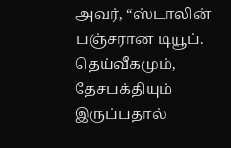அவர், “ஸ்டாலின் பஞ்சரான டியூப். தெய்வீகமும், தேசபக்தியும் இருப்பதால்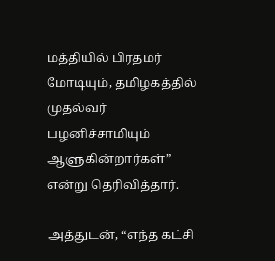மத்தியில் பிரதமர் மோடியும், தமிழகத்தில் முதல்வர் பழனிச்சாமியும் ஆளுகின்றார்கள்” என்று தெரிவித்தார்.

அத்துடன், “எந்த கட்சி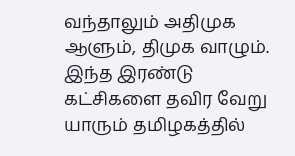வந்தாலும் அதிமுக ஆளும், திமுக வாழும். இந்த இரண்டு கட்சிகளை தவிர வேறு யாரும் தமிழகத்தில்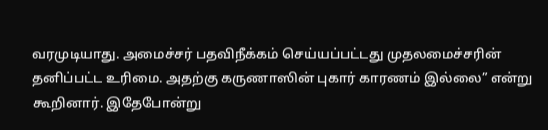வரமுடியாது. அமைச்சர் பதவிநீக்கம் செய்யப்பட்டது முதலமைச்சரின் தனிப்பட்ட உரிமை. அதற்கு கருணாஸின் புகார் காரணம் இல்லை” என்று கூறினார். இதேபோன்று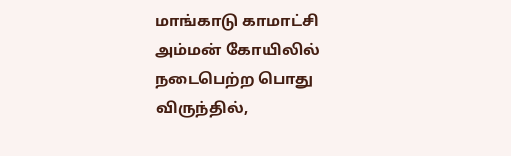மாங்காடு காமாட்சி அம்மன் கோயிலில் நடைபெற்ற பொது விருந்தில்,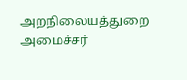அறநிலையத்துறை அமைச்சர்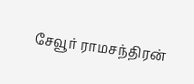சேவூர் ராமசந்திரன்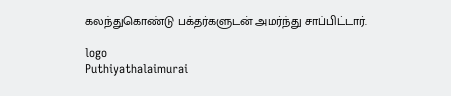கலந்துகொண்டு பக்தர்களுடன் அமர்ந்து சாப்பிட்டார்.

logo
Puthiyathalaimurai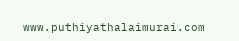www.puthiyathalaimurai.com